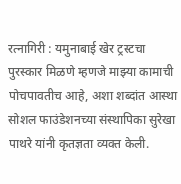रत्नागिरी : यमुनाबाई खेर ट्रस्टचा पुरस्कार मिळणे म्हणजे माझ्या कामाची पोचपावतीच आहे, अशा शब्दांत आस्था सोशल फाउंडेशनच्या संस्थापिका सुरेखा पाथरे यांनी कृतज्ञता व्यक्त केली.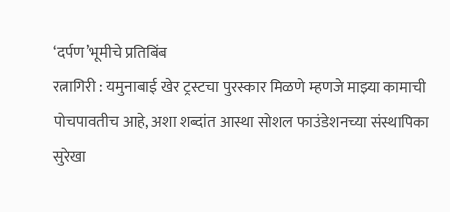‘दर्पण’भूमीचे प्रतिबिंब
रत्नागिरी : यमुनाबाई खेर ट्रस्टचा पुरस्कार मिळणे म्हणजे माझ्या कामाची पोचपावतीच आहे, अशा शब्दांत आस्था सोशल फाउंडेशनच्या संस्थापिका सुरेखा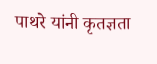पाथरे यांनी कृतज्ञता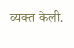व्यक्त केली.